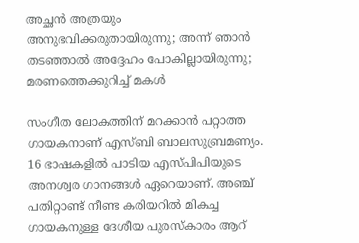അച്ഛൻ അത്രയും അനുഭവിക്കരുതായിരുന്നു; അന്ന് ഞാൻ തടഞ്ഞാൽ അദ്ദേഹം പോകില്ലായിരുന്നു; മരണത്തെക്കുറിച്ച് മകൾ

സംഗീത ലോകത്തിന് മറക്കാൻ പറ്റാത്ത ഗായകനാണ് എസ്ബി ബാലസുബ്രമണ്യം. 16 ഭാഷകളിൽ പാടിയ എസ്പിപിയുടെ അനശ്വര ഗാനങ്ങൾ ഏറെയാണ്. അഞ്ച് പതിറ്റാണ്ട് നീണ്ട കരിയറിൽ മികച്ച ഗായകനുള്ള ദേശീയ പുരസ്കാരം ആറ്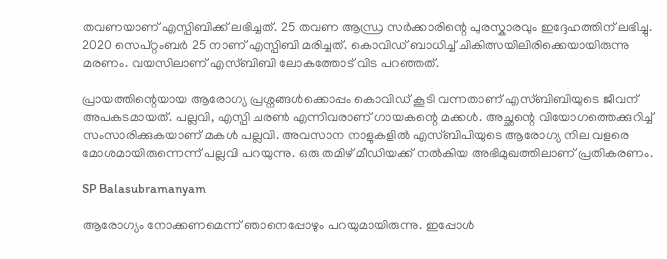തവണയാണ് എസ്പിബിക്ക് ലഭിച്ചത്. 25 തവണ ആന്ധ്ര സർക്കാരിന്റെ പുരസ്കാരവും ഇദ്ദേഹത്തിന് ലഭിച്ചു. 2020 സെപ്റ്റംബർ 25 നാണ് എസ്പിബി മരിച്ചത്. കൊവിഡ് ബാധിച്ച് ചികിത്സയിലിരിക്കെയായിരുന്നു മരണം. വയസിലാണ് എസ്ബിബി ലോകത്തോട് വിട പറഞ്ഞത്.

പ്രായത്തിന്റെയായ ആരോഗ്യ പ്രശ്നങ്ങൾക്കൊപ്പം കൊവിഡ് കൂടി വന്നതാണ് എസ്ബിബിയുടെ ജീവന് അപകടമായത്. പല്ലവി, എസ്പി ചരൺ എന്നിവരാണ് ഗായകന്റെ മക്കൾ. അച്ഛന്റെ വിയോഗത്തെക്കുറിച്ച് സംസാരിക്കുകയാണ് മകൾ പല്ലവി. അവസാന നാളുകളിൽ എസ്ബിപിയുടെ ആരോഗ്യ നില വളരെ മോശമായിരുന്നെന്ന് പല്ലവി പറയുന്നു. ഒരു തമിഴ് മീഡിയക്ക് നൽകിയ അഭിമുഖത്തിലാണ് പ്രതികരണം.

SP Balasubramanyam

ആരോഗ്യം നോക്കണമെന്ന് ഞാനെപ്പോഴും പറയുമായിരുന്നു. ഇപ്പോൾ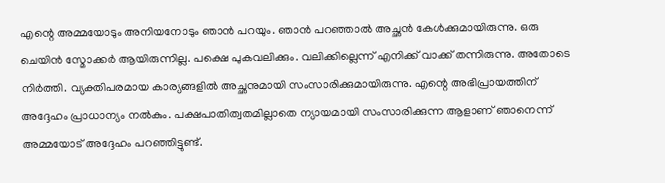എന്റെ അമ്മയോടും അനിയനോ‌ടും ഞാൻ പറയും. ഞാൻ പറഞ്ഞാൽ അച്ഛൻ കേൾക്കുമായിരുന്നു. ഒരു ചെയിൻ സ്മോക്കർ ആയിരുന്നില്ല. പക്ഷെ പുകവലിക്കും. വലിക്കില്ലെന്ന് എനിക്ക് വാക്ക് തന്നിരുന്നു. അതോടെ നിർത്തി. വ്യക്തിപരമായ കാര്യങ്ങളിൽ അച്ഛനുമായി സംസാരിക്കുമായിരുന്നു. എന്റെ അഭിപ്രായത്തിന് അദ്ദേഹം പ്രാധാന്യം നൽകും. പക്ഷപാതിത്വതമില്ലാതെ ന്യായമായി സംസാരിക്കുന്ന ആളാണ് ഞാനെന്ന് അമ്മയോട് അദ്ദേഹം പറഞ്ഞിട്ടുണ്ട്.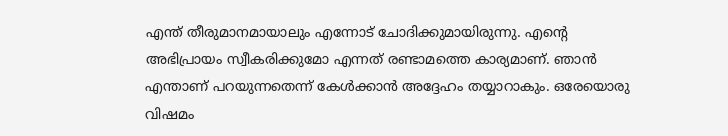എന്ത് തീരുമാനമായാലും എന്നോട് ചോദിക്കുമായിരുന്നു. എന്റെ അഭിപ്രായം സ്വീകരിക്കുമോ എന്നത് രണ്ടാമത്തെ കാര്യമാണ്. ഞാൻ എന്താണ് പറയുന്നതെന്ന് കേൾക്കാൻ അദ്ദേഹം തയ്യാറാകും. ഒരേയൊരു വിഷമം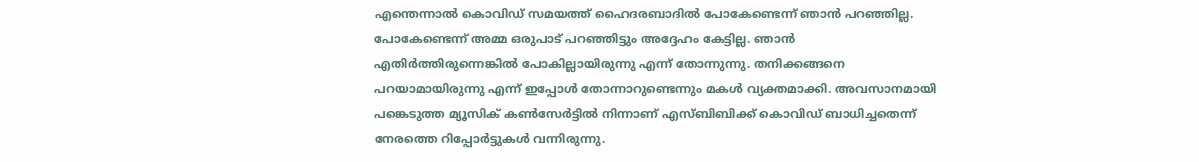എന്തെന്നാൽ കൊവിഡ് സമയത്ത് ഹൈദരബാദിൽ പോകേണ്ടെന്ന് ഞാൻ പറഞ്ഞില്ല. പോകേണ്ടെന്ന് അമ്മ ഒരുപാട് പറഞ്ഞിട്ടും അദ്ദേഹം കേട്ടില്ല. ഞാൻ എതിർത്തിരുന്നെങ്കിൽ പോകില്ലായിരുന്നു എന്ന് തോന്നുന്നു. തനിക്കങ്ങനെ പറയാമായിരുന്നു എന്ന് ഇപ്പോൾ തോന്നാറുണ്ടെന്നും മകൾ വ്യക്തമാക്കി. അവസാനമായി പങ്കെടുത്ത മ്യൂസിക് കൺസേർട്ടിൽ നിന്നാണ് എസ്ബിബിക്ക് കൊവിഡ് ബാധിച്ചതെന്ന് നേരത്തെ റിപ്പോർട്ടുകൾ വന്നിരുന്നു.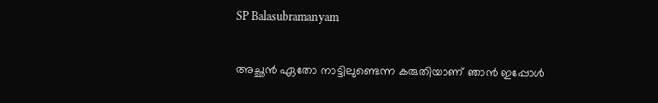SP Balasubramanyam

അച്ഛൻ ഏതോ നാ‌ട്ടിലുണ്ടെന്ന കരുതിയാണ് ഞാൻ ഇപ്പോൾ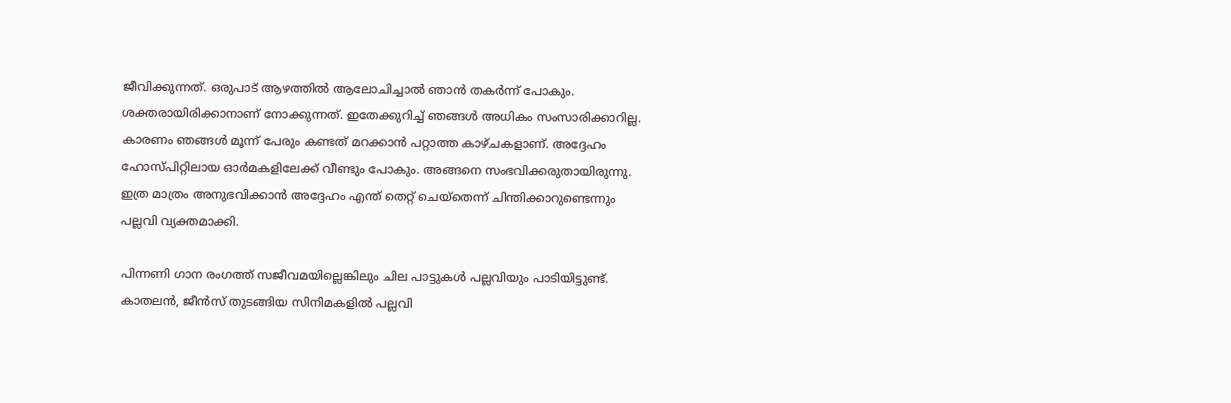ജീവിക്കുന്നത്. ഒരുപാട് ആഴത്തിൽ ആലോചിച്ചാൽ ഞാൻ തകർന്ന് പോകും. ശക്തരായിരിക്കാനാണ് നോക്കുന്നത്. ഇതേക്കുറിച്ച് ഞങ്ങൾ അധികം സംസാരിക്കാറില്ല. കാരണം ഞങ്ങൾ മൂന്ന് പേരും കണ്ടത് മറക്കാൻ പറ്റാത്ത കാഴ്ചകളാണ്. അദ്ദേഹം ഹോസ്പിറ്റിലായ ഓർമകളിലേക്ക് വീണ്ടും പോകും. അങ്ങനെ സംഭവിക്കരുതായിരുന്നു. ഇത്ര മാത്രം അനുഭവിക്കാൻ അദ്ദേഹം എന്ത് തെറ്റ് ചെയ്തെന്ന് ചിന്തിക്കാറുണ്ടെന്നും പല്ലവി വ്യക്തമാക്കി.

പിന്നണി ഗാന രംഗത്ത് സജീവമയില്ലെങ്കിലും ചില പാട്ടുകൾ പല്ലവിയും പാടിയിട്ടുണ്ട്. കാതലൻ, ജീൻസ് തുടങ്ങിയ സിനിമകളിൽ പല്ലവി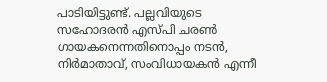പാടിയിട്ടുണ്ട്. പല്ലവിയുടെ സഹോദരൻ എസ്പി ചരൺ ഗായകനെന്നതിനൊപ്പം നടൻ, നിർമാതാവ്, സംവിധായകൻ എന്നീ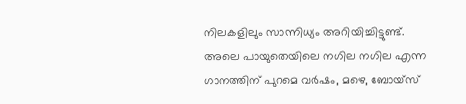നിലകളിലും സാന്നിധ്യം അറിയിച്ചിട്ടുണ്ട്. അലെ പായുതെയിലെ നഗില നഗില എന്ന ഗാനത്തിന് പുറമെ വർഷം, മഴെ, ബോയ്സ്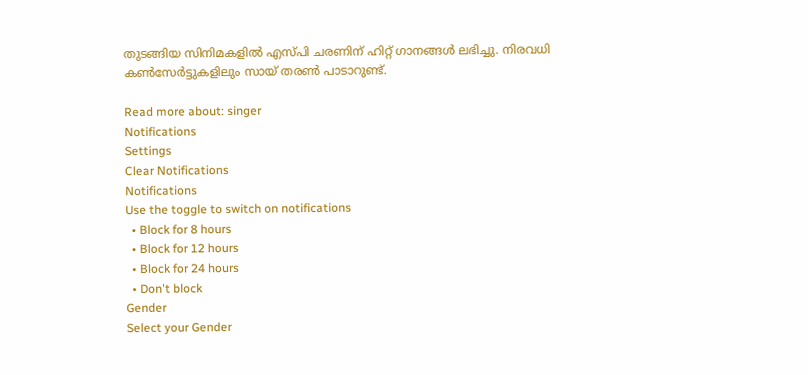തുടങ്ങിയ സിനിമകളിൽ എസ്പി ചരണിന് ഹിറ്റ് ഗാനങ്ങൾ ലഭിച്ചു. നിരവധി കൺസേർട്ടുകളിലും സായ് തരൺ പാടാറുണ്ട്.

Read more about: singer
Notifications
Settings
Clear Notifications
Notifications
Use the toggle to switch on notifications
  • Block for 8 hours
  • Block for 12 hours
  • Block for 24 hours
  • Don't block
Gender
Select your Gender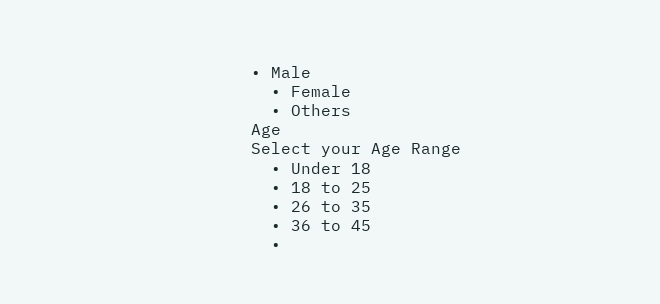• Male
  • Female
  • Others
Age
Select your Age Range
  • Under 18
  • 18 to 25
  • 26 to 35
  • 36 to 45
  •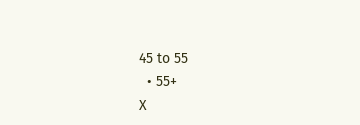45 to 55
  • 55+
X